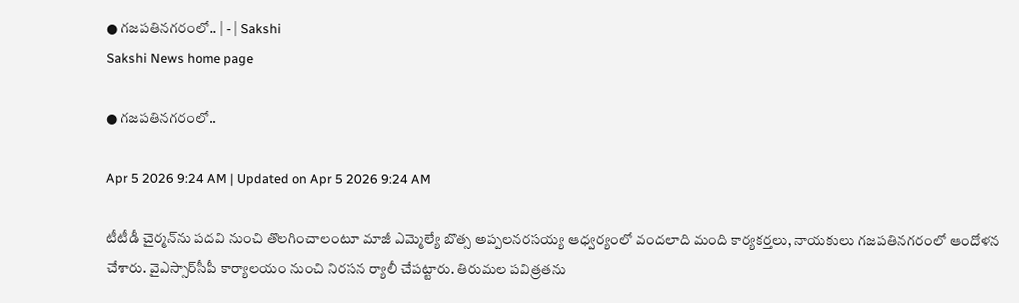● గజపతినగరంలో.. | - | Sakshi
Sakshi News home page

● గజపతినగరంలో..

Apr 5 2026 9:24 AM | Updated on Apr 5 2026 9:24 AM

టీటీడీ చైర్మన్‌ను పదవి నుంచి తొలగించాలంటూ మాజీ ఎమ్మెల్యే బొత్స అప్పలనరసయ్య ఆధ్వర్యంలో వందలాది మంది కార్యకర్తలు, నాయకులు గజపతినగరంలో ఆందోళన చేశారు. వైఎస్సార్‌సీపీ కార్యాలయం నుంచి నిరసన ర్యాలీ చేపట్టారు. తిరుమల పవిత్రతను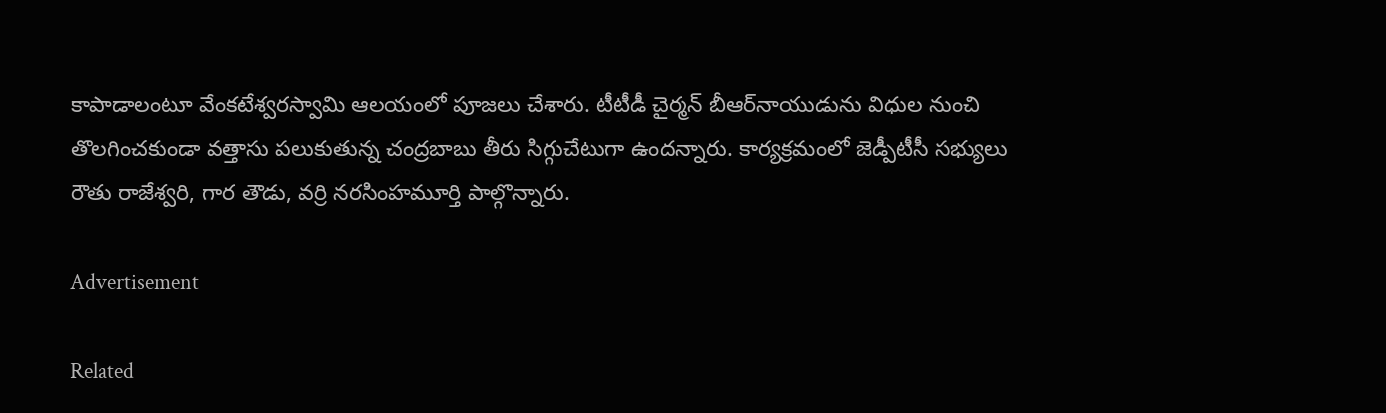కాపాడాలంటూ వేంకటేశ్వరస్వామి ఆలయంలో పూజలు చేశారు. టీటీడీ చైర్మన్‌ బీఆర్‌నాయుడును విధుల నుంచి తొలగించకుండా వత్తాసు పలుకుతున్న చంద్రబాబు తీరు సిగ్గుచేటుగా ఉందన్నారు. కార్యక్రమంలో జెడ్పీటీసీ సభ్యులు రౌతు రాజేశ్వరి, గార తౌడు, వర్రి నరసింహమూర్తి పాల్గొన్నారు.

Advertisement

Related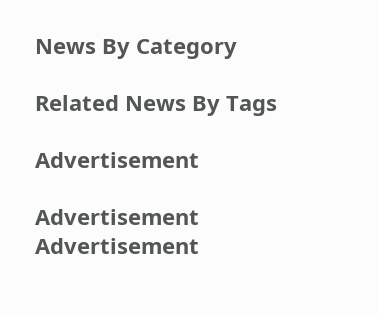News By Category

Related News By Tags

Advertisement

Advertisement
Advertisement